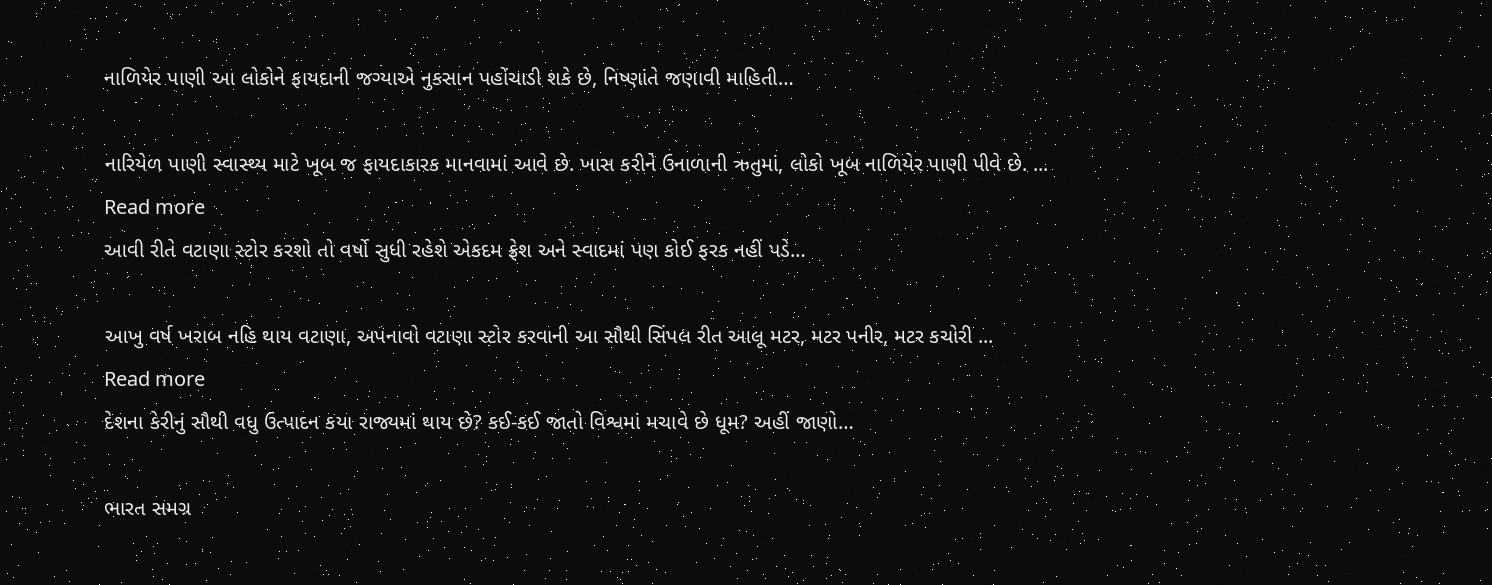નાળિયેર પાણી આ લોકોને ફાયદાની જગ્યાએ નુકસાન પહોંચાડી શકે છે, નિષ્ણાંતે જણાવી માહિતી…

નારિયેળ પાણી સ્વાસ્થ્ય માટે ખૂબ જ ફાયદાકારક માનવામાં આવે છે. ખાસ કરીને ઉનાળાની ઋતુમાં, લોકો ખૂબ નાળિયેર પાણી પીવે છે. ...
Read more
આવી રીતે વટાણા સ્ટોર કરશો તો વર્ષો સુધી રહેશે એકદમ ફ્રેશ અને સ્વાદમાં પણ કોઈ ફરક નહીં પડે…

આખુ વર્ષ ખરાબ નહિ થાય વટાણા, અપનાવો વટાણા સ્ટોર કરવાની આ સૌથી સિંપલ રીત આલૂ મટર, મટર પનીર, મટર કચોરી ...
Read more
દેશના કેરીનું સૌથી વધુ ઉત્પાદન કયા રાજ્યમાં થાય છે? કઈ-કઈ જાતો વિશ્વમાં મચાવે છે ધૂમ? અહીં જાણો…

ભારત સમગ્ર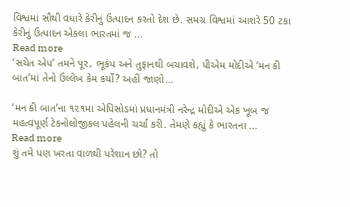વિશ્વમાં સૌથી વધારે કેરીનું ઉત્પાદન કરતો દેશ છે. સમગ્ર વિશ્વમાં આશરે 50 ટકા કેરીનું ઉત્પાદન એકલા ભારતમાં જ ...
Read more
‘સચેત એપ’ તમને પૂર, ભૂકંપ અને તુફાનથી બચાવશે, પીએમ મોદીએ ‘મન કી બાત’માં તેનો ઉલ્લેખ કેમ કર્યો? અહીં જાણો…

‘મન કી બાત’ના ૧૨૧મા એપિસોડમાં પ્રધાનમંત્રી નરેન્દ્ર મોદીએ એક ખૂબ જ મહત્વપૂર્ણ ટેકનોલોજીકલ પહેલની ચર્ચા કરી. તેમણે કહ્યું કે ભારતના ...
Read more
શું તમે પણ ખરતા વાળથી પરેશાન છો? તો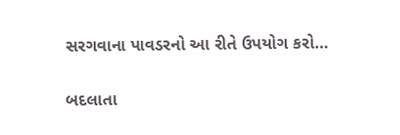સરગવાના પાવડરનો આ રીતે ઉપયોગ કરો…

બદલાતા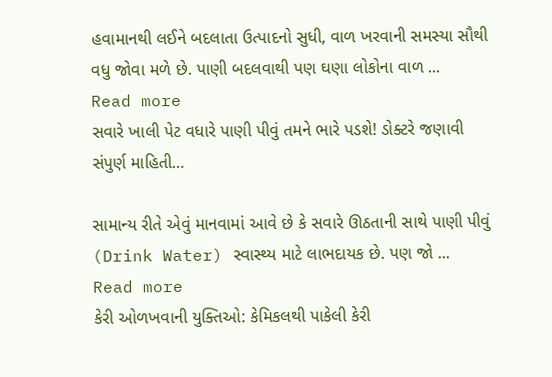હવામાનથી લઈને બદલાતા ઉત્પાદનો સુધી, વાળ ખરવાની સમસ્યા સૌથી વધુ જોવા મળે છે. પાણી બદલવાથી પણ ઘણા લોકોના વાળ ...
Read more
સવારે ખાલી પેટ વધારે પાણી પીવું તમને ભારે પડશે! ડોક્ટરે જણાવી સંપુર્ણ માહિતી…

સામાન્ય રીતે એવું માનવામાં આવે છે કે સવારે ઊઠતાની સાથે પાણી પીવું (Drink Water) સ્વાસ્થ્ય માટે લાભદાયક છે. પણ જો ...
Read more
કેરી ઓળખવાની યુક્તિઓ: કેમિકલથી પાકેલી કેરી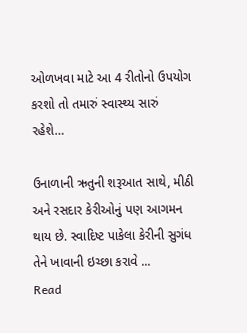ઓળખવા માટે આ 4 રીતોનો ઉપયોગ કરશો તો તમારું સ્વાસ્થ્ય સારું રહેશે…

ઉનાળાની ઋતુની શરૂઆત સાથે, મીઠી અને રસદાર કેરીઓનું પણ આગમન થાય છે. સ્વાદિષ્ટ પાકેલા કેરીની સુગંધ તેને ખાવાની ઇચ્છા કરાવે ...
Read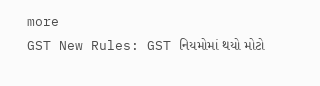more
GST New Rules: GST નિયમોમાં થયો મોટો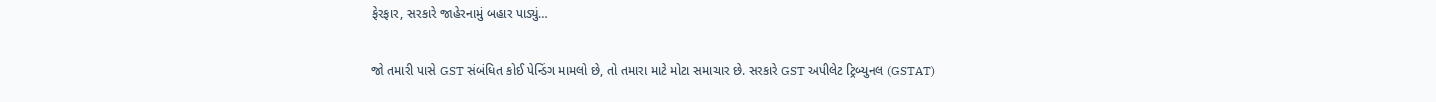ફેરફાર, સરકારે જાહેરનામું બહાર પાડ્યું…

જો તમારી પાસે GST સંબંધિત કોઈ પેન્ડિંગ મામલો છે, તો તમારા માટે મોટા સમાચાર છે. સરકારે GST અપીલેટ ટ્રિબ્યુનલ (GSTAT)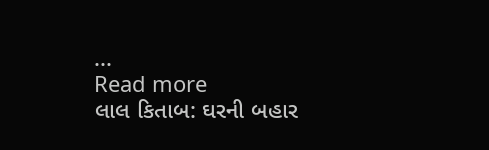...
Read more
લાલ કિતાબ: ઘરની બહાર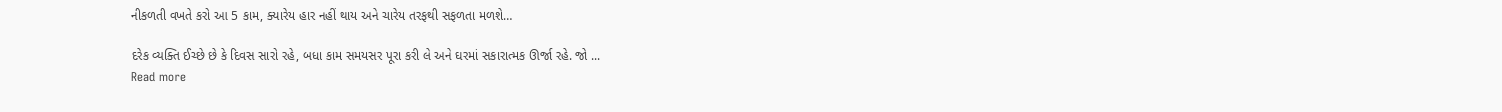નીકળતી વખતે કરો આ 5 કામ, ક્યારેય હાર નહીં થાય અને ચારેય તરફથી સફળતા મળશે…

દરેક વ્યક્તિ ઈચ્છે છે કે દિવસ સારો રહે, બધા કામ સમયસર પૂરા કરી લે અને ઘરમાં સકારાત્મક ઊર્જા રહે. જો ...
Read more